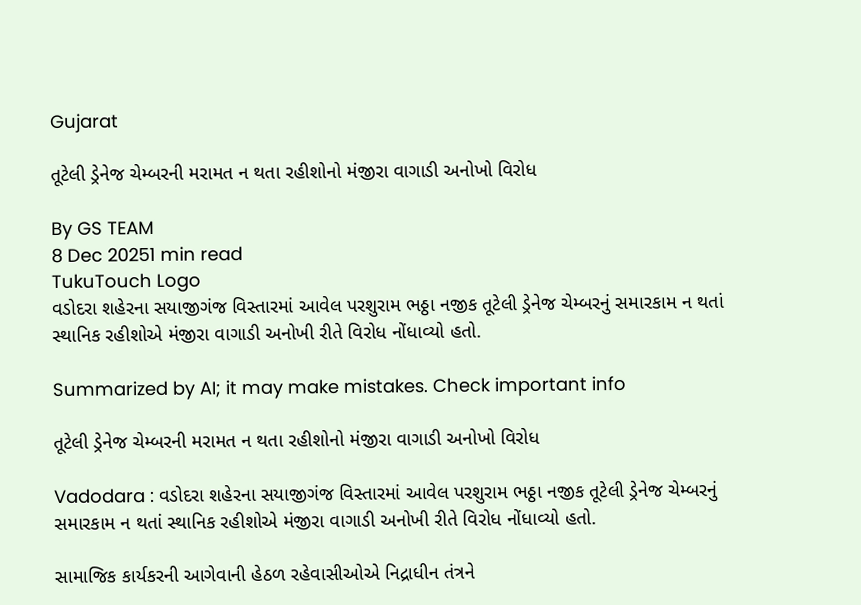Gujarat

તૂટેલી ડ્રેનેજ ચેમ્બરની મરામત ન થતા રહીશોનો મંજીરા વાગાડી અનોખો વિરોધ

By GS TEAM
8 Dec 20251 min read
TukuTouch Logo
વડોદરા શહેરના સયાજીગંજ વિસ્તારમાં આવેલ પરશુરામ ભઠ્ઠા નજીક તૂટેલી ડ્રેનેજ ચેમ્બરનું સમારકામ ન થતાં સ્થાનિક રહીશોએ મંજીરા વાગાડી અનોખી રીતે વિરોધ નોંધાવ્યો હતો.

Summarized by AI; it may make mistakes. Check important info

તૂટેલી ડ્રેનેજ ચેમ્બરની મરામત ન થતા રહીશોનો મંજીરા વાગાડી અનોખો વિરોધ

Vadodara : વડોદરા શહેરના સયાજીગંજ વિસ્તારમાં આવેલ પરશુરામ ભઠ્ઠા નજીક તૂટેલી ડ્રેનેજ ચેમ્બરનું સમારકામ ન થતાં સ્થાનિક રહીશોએ મંજીરા વાગાડી અનોખી રીતે વિરોધ નોંધાવ્યો હતો.

સામાજિક કાર્યકરની આગેવાની હેઠળ રહેવાસીઓએ નિદ્રાધીન તંત્રને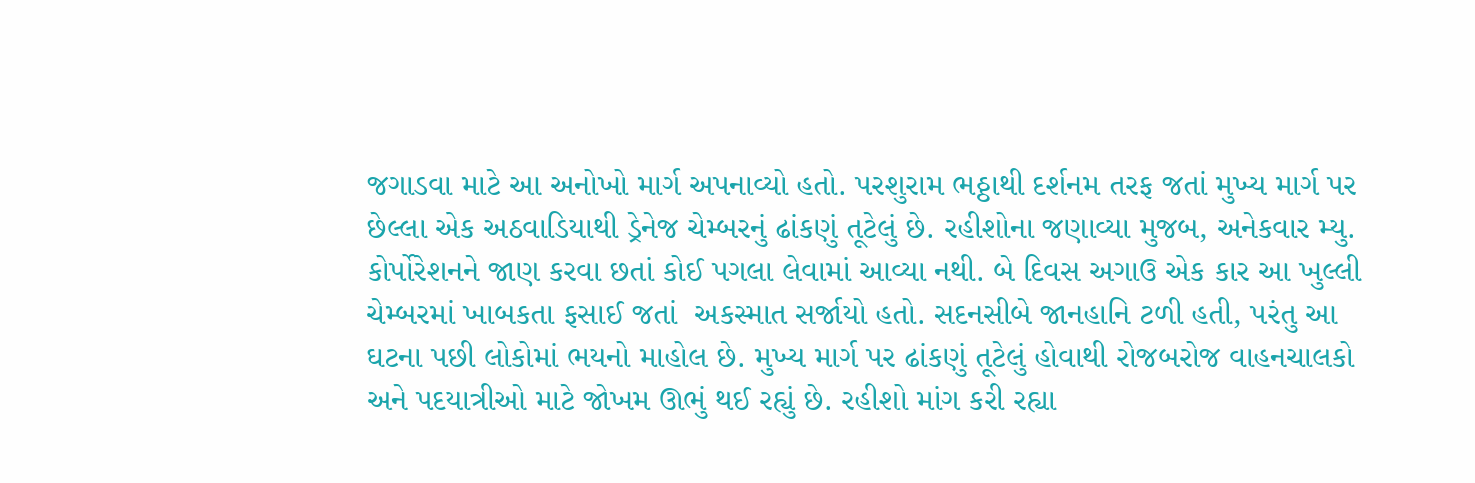જગાડવા માટે આ અનોખો માર્ગ અપનાવ્યો હતો. પરશુરામ ભઠ્ઠાથી દર્શનમ તરફ જતાં મુખ્ય માર્ગ પર છેલ્લા એક અઠવાડિયાથી ડ્રેનેજ ચેમ્બરનું ઢાંકણું તૂટેલું છે. રહીશોના જણાવ્યા મુજબ, અનેકવાર મ્યુ. કોર્પોરેશનને જાણ કરવા છતાં કોઈ પગલા લેવામાં આવ્યા નથી. બે દિવસ અગાઉ એક કાર આ ખુલ્લી ચેમ્બરમાં ખાબકતા ફસાઈ જતાં  અકસ્માત સર્જાયો હતો. સદનસીબે જાનહાનિ ટળી હતી, પરંતુ આ ઘટના પછી લોકોમાં ભયનો માહોલ છે. મુખ્ય માર્ગ પર ઢાંકણું તૂટેલું હોવાથી રોજબરોજ વાહનચાલકો અને પદયાત્રીઓ માટે જોખમ ઊભું થઈ રહ્યું છે. રહીશો માંગ કરી રહ્યા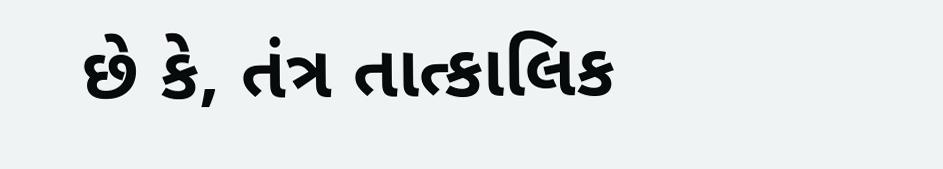છે કે, તંત્ર તાત્કાલિક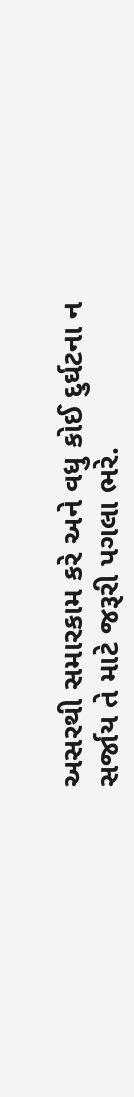અસરથી સમારકામ કરે અને વધુ કોઈ દુર્ઘટના ન સર્જાય તે માટે જરૂરી પગલા ભરે.